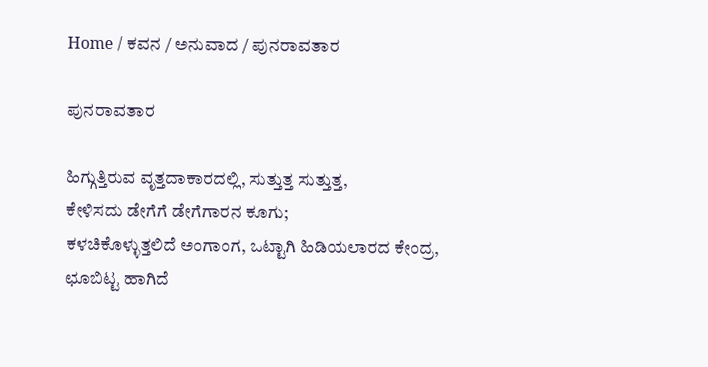Home / ಕವನ / ಅನುವಾದ / ಪುನರಾವತಾರ

ಪುನರಾವತಾರ

ಹಿಗ್ಗುತ್ತಿರುವ ವೃತ್ತದಾಕಾರದಲ್ಲಿ, ಸುತ್ತುತ್ತ ಸುತ್ತುತ್ತ,
ಕೇಳಿಸದು ಡೇಗೆಗೆ ಡೇಗೆಗಾರನ ಕೂಗು;
ಕಳಚಿಕೊಳ್ಳುತ್ತಲಿದೆ ಅಂಗಾಂಗ, ಒಟ್ಟಾಗಿ ಹಿಡಿಯಲಾರದ ಕೇಂದ್ರ,
ಛೂಬಿಟ್ಟ ಹಾಗಿದೆ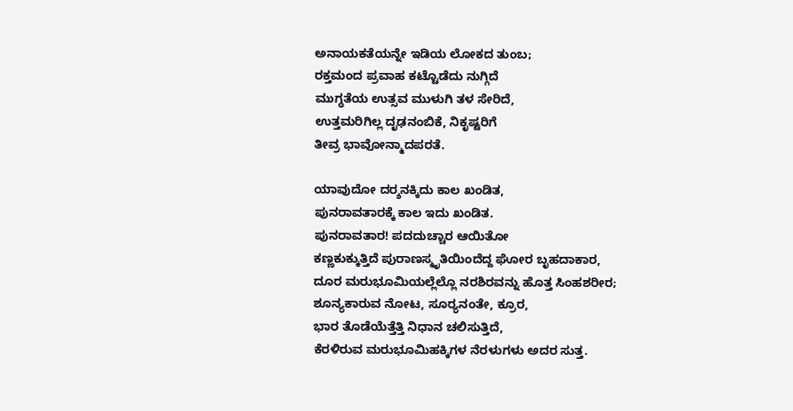ಅನಾಯಕತೆಯನ್ನೇ ಇಡಿಯ ಲೋಕದ ತುಂಬ;
ರಕ್ತಮಂದ ಪ್ರವಾಹ ಕಟ್ಟೊಡೆದು ನುಗ್ಗಿದೆ
ಮುಗ್ಧತೆಯ ಉತ್ಸವ ಮುಳುಗಿ ತಳ ಸೇರಿದೆ,
ಉತ್ತಮರಿಗಿಲ್ಲ ದೃಢನಂಬಿಕೆ, ನಿಕೃಷ್ಟರಿಗೆ
ತೀವ್ರ ಭಾವೋನ್ಮಾದಪರತೆ.

ಯಾವುದೋ ದರ್‍ಶನಕ್ಕಿದು ಕಾಲ ಖಂಡಿತ,
ಪುನರಾವತಾರಕ್ಕೆ ಕಾಲ ಇದು ಖಂಡಿತ.
ಪುನರಾವತಾರ! ಪದದುಚ್ಚಾರ ಆಯಿತೋ
ಕಣ್ಣಕುಕ್ಕುತ್ತಿದೆ ಪುರಾಣಸ್ಮೃತಿಯಿಂದೆದ್ದ ಘೋರ ಬೃಹದಾಕಾರ,
ದೂರ ಮರುಭೂಮಿಯಲ್ಲೆಲ್ಲೊ ನರಶಿರವನ್ನು ಹೊತ್ತ ಸಿಂಹಶರೀರ;
ಶೂನ್ಯಕಾರುವ ನೋಟ, ಸೂರ್‍ಯನಂತೇ, ಕ್ರೂರ,
ಭಾರ ತೊಡೆಯೆತ್ತೆತ್ತಿ ನಿಧಾನ ಚಲಿಸುತ್ತಿದೆ,
ಕೆರಳಿರುವ ಮರುಭೂಮಿಹಕ್ಕಿಗಳ ನೆರಳುಗಳು ಅದರ ಸುತ್ತ.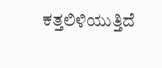ಕತ್ತಲಿಳಿಯುತ್ತಿದೆ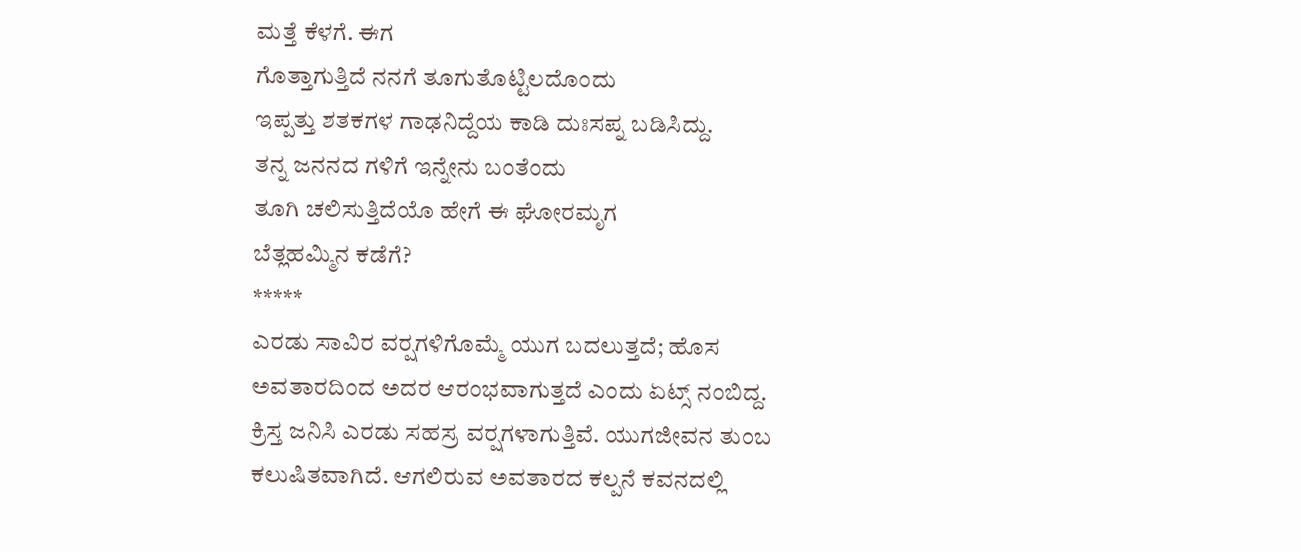ಮತ್ತೆ ಕೆಳಗೆ. ಈಗ
ಗೊತ್ತಾಗುತ್ತಿದೆ ನನಗೆ ತೂಗುತೊಟ್ಟಿಲದೊಂದು
ಇಪ್ಪತ್ತು ಶತಕಗಳ ಗಾಢನಿದ್ದೆಯ ಕಾಡಿ ದುಃಸಪ್ನ ಬಡಿಸಿದ್ದು.
ತನ್ನ ಜನನದ ಗಳಿಗೆ ಇನ್ನೇನು ಬಂತೆಂದು
ತೂಗಿ ಚಲಿಸುತ್ತಿದೆಯೊ ಹೇಗೆ ಈ ಘೋರಮೃಗ
ಬೆತ್ಲಹಮ್ಮಿನ ಕಡೆಗೆ?
*****
ಎರಡು ಸಾವಿರ ವರ್‍ಷಗಳಿಗೊಮ್ಮೆ ಯುಗ ಬದಲುತ್ತದೆ; ಹೊಸ ಅವತಾರದಿಂದ ಅದರ ಆರಂಭವಾಗುತ್ತದೆ ಎಂದು ಏಟ್ಸ್ ನಂಬಿದ್ದ. ಕ್ರಿಸ್ತ ಜನಿಸಿ ಎರಡು ಸಹಸ್ರ ವರ್‍ಷಗಳಾಗುತ್ತಿವೆ. ಯುಗಜೀವನ ತುಂಬ ಕಲುಷಿತವಾಗಿದೆ. ಆಗಲಿರುವ ಅವತಾರದ ಕಲ್ಪನೆ ಕವನದಲ್ಲಿ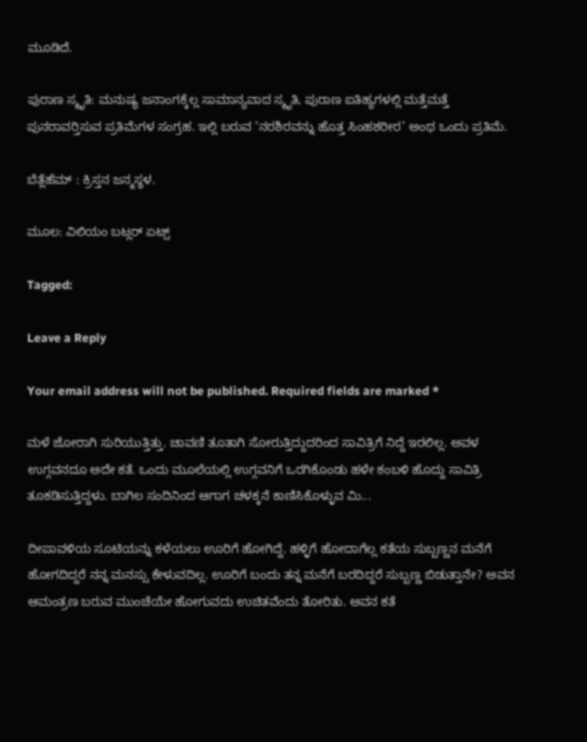ಮೂಡಿದೆ.

ಪುರಾಣ ಸ್ಮೃತಿ: ಮನುಷ್ಯ ಜನಾಂಗಕ್ಕೆಲ್ಲ ಸಾಮಾನ್ಯವಾದ ಸ್ಮೃತಿ, ಪುರಾಣ ಐತಿಹ್ಯಗಳಲ್ಲಿ ಮತ್ತೆಮತ್ತೆ ಪುನರಾವರ್‍ತಿಸುವ ಪ್ರತಿಮೆಗಳ ಸಂಗ್ರಹ. ಇಲ್ಲಿ ಬರುವ ‘ನರಶಿರವನ್ನು ಹೊತ್ತ ಸಿಂಹಶರೀರ’ ಅಂಥ ಒಂದು ಪ್ರತಿಮೆ.

ಬೆತ್ಲೆಹೆಮ್ : ಕ್ರಿಸ್ತನ ಜನ್ಮಸ್ಥಳ.

ಮೂಲ: ವಿಲಿಯಂ ಬಟ್ಲರ್ ಏಟ್ಸ್

Tagged:

Leave a Reply

Your email address will not be published. Required fields are marked *

ಮಳೆ ಜೋರಾಗಿ ಸುರಿಯುತ್ತಿತ್ತು. ಚಾವಣಿ ತೂತಾಗಿ ಸೋರುತ್ತಿದ್ದುದರಿಂದ ಸಾವಿತ್ರಿಗೆ ನಿದ್ದೆ ಇರಲಿಲ್ಲ. ಅವಳ ಉಗ್ಗವನದೂ ಅದೇ ಕತೆ. ಒಂದು ಮೂಲೆಯಲ್ಲಿ ಉಗ್ಗವನಿಗೆ ಒರಗಿಕೊಂಡು ಹಳೇ ಕಂಬಳಿ ಹೊದ್ದು ಸಾವಿತ್ರಿ ತೂಕಡಿಸುತ್ತಿದ್ದಳು. ಬಾಗಿಲ ಸಂದಿನಿಂದ ಆಗಾಗ ಚಳಕ್ಕನೆ ಕಾಣಿಸಿಕೊಳ್ಳುವ ಮಿ...

ದೀಪಾವಳಿಯ ಸೂಟಿಯನ್ನು ಕಳೆಯಲು ಊರಿಗೆ ಹೋಗಿದ್ದೆ. ಹಳ್ಳಿಗೆ ಹೋದಾಗೆಲ್ಲ ಕತೆಯ ಸುಬ್ಬಣ್ಣನ ಮನೆಗೆ ಹೋಗದಿದ್ದರೆ ನನ್ನ ಮನಸ್ಸು ಕೇಳುವದಿಲ್ಲ. ಊರಿಗೆ ಬಂದು ತನ್ನ ಮನೆಗೆ ಬರದಿದ್ದರೆ ಸುಬ್ಬಣ್ಣ ಬಿಡುತ್ತಾನೇ? ಅವನ ಆಮಂತ್ರಣ ಬರುವ ಮುಂಚೆಯೇ ಹೋಗುವದು ಉಚಿತವೆಂದು ತೋರಿತು. ಅವನ ಕತೆ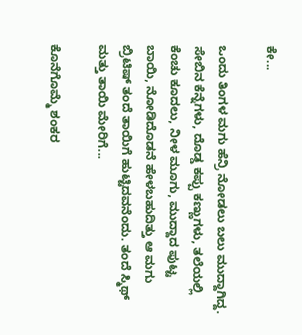ಕೇ...

ಒಂದು ತಿಂಗಳ ಮಗು ಹೆನ್ರಿ ನೋಡಲು ಬಲು ಮುದ್ದಾಗಿದ್ದ. ಸೇಬಿನ ಕೆನ್ನೆಗಳು, ದೊಡ್ಡ ಕಪ್ಪು ಕಣ್ಣುಗಳು, ತಲೆಯಲ್ಲಿ ಕೆಂಚು ಕೂದಲು, ನೀಳ ಮೂಗು, ಮುದ್ದಾದ ಪುಟ್ಟ ಬಾಯಿ, ನೋಡಿದೊಡನೆ ಹೇಳಬಹುದಿತ್ತು ಆ ಮಗು ಬ್ರಿಟಿಷ್ ತಂದೆ ತಾಯಿಗೆ ಹುಟ್ಟಿದವನೆಂದು. ತಂದೆ ಸ್ಮಿಥ್ ಮತ್ತು ತಾಯಿ ಮೇರಿಗೆ...

ಕೊನೆಗೊಮ್ಮೆ ಶಂಕರ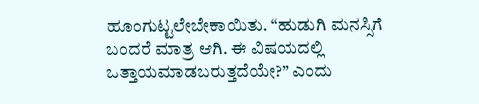ಹೂಂಗುಟ್ಟಲೇಬೇಕಾಯಿತು. “ಹುಡುಗಿ ಮನಸ್ಸಿಗೆ ಬಂದರೆ ಮಾತ್ರ ಆಗಿ. ಈ ವಿಷಯದಲ್ಲಿ ಒತ್ತಾಯಮಾಡಬರುತ್ತದೆಯೇ?” ಎಂದು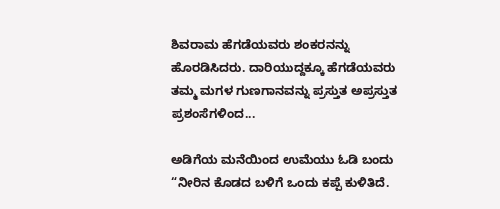ಶಿವರಾಮ ಹೆಗಡೆಯವರು ಶಂಕರನನ್ನು ಹೊರಡಿಸಿದರು. ದಾರಿಯುದ್ದಕ್ಕೂ ಹೆಗಡೆಯವರು ತಮ್ಮ ಮಗಳ ಗುಣಗಾನವನ್ನು ಪ್ರಸ್ತುತ ಅಪ್ರಸ್ತುತ ಪ್ರಶಂಸೆಗಳಿಂದ...

ಅಡಿಗೆಯ ಮನೆಯಿಂದ ಉಮೆಯು ಓಡಿ ಬಂದು “ನೀರಿನ ಕೊಡದ ಬಳಿಗೆ ಒಂದು ಕಪ್ಪೆ ಕುಳಿತಿದೆ.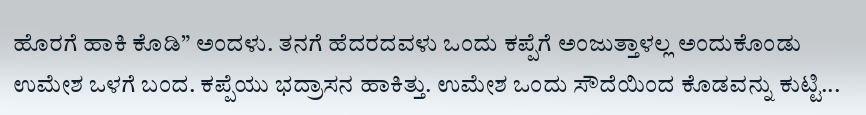ಹೊರಗೆ ಹಾಕಿ ಕೊಡಿ” ಅಂದಳು. ತನಗೆ ಹೆದರದವಳು ಒಂದು ಕಪ್ಪೆಗೆ ಅಂಜುತ್ತಾಳಲ್ಲ ಅಂದುಕೊಂಡು ಉಮೇಶ ಒಳಗೆ ಬಂದ. ಕಪ್ಪೆಯು ಭದ್ರಾಸನ ಹಾಕಿತ್ತು. ಉಮೇಶ ಒಂದು ಸೌದೆಯಿಂದ ಕೊಡವನ್ನು ಕುಟ್ಟಿ...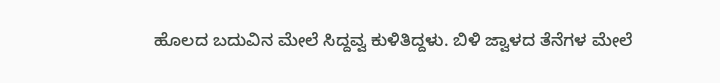ಹೊಲದ ಬದುವಿನ ಮೇಲೆ ಸಿದ್ದವ್ವ ಕುಳಿತಿದ್ದಳು. ಬಿಳಿ ಜ್ವಾಳದ ತೆನೆಗಳ ಮೇಲೆ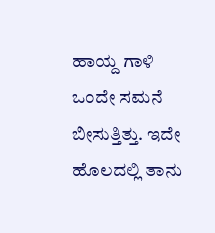ಹಾಯ್ದ ಗಾಳಿ ಒಂದೇ ಸಮನೆ ಬೀಸುತ್ತಿತ್ತು. ಇದೇ ಹೊಲದಲ್ಲಿ ತಾನು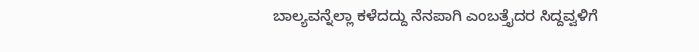ಬಾಲ್ಯವನ್ನೆಲ್ಲಾ ಕಳೆದದ್ದು ನೆನಪಾಗಿ ಎಂಬತ್ತೈದರ ಸಿದ್ದವ್ವಳಿಗೆ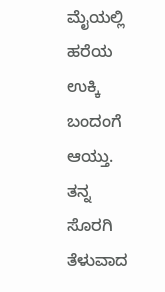ಮೈಯಲ್ಲಿ ಹರೆಯ ಉಕ್ಕಿ ಬಂದಂಗೆ ಆಯ್ತು. ತನ್ನ ಸೊರಗಿ ತೆಳುವಾದ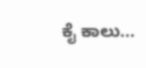ಕೈ ಕಾಲು...